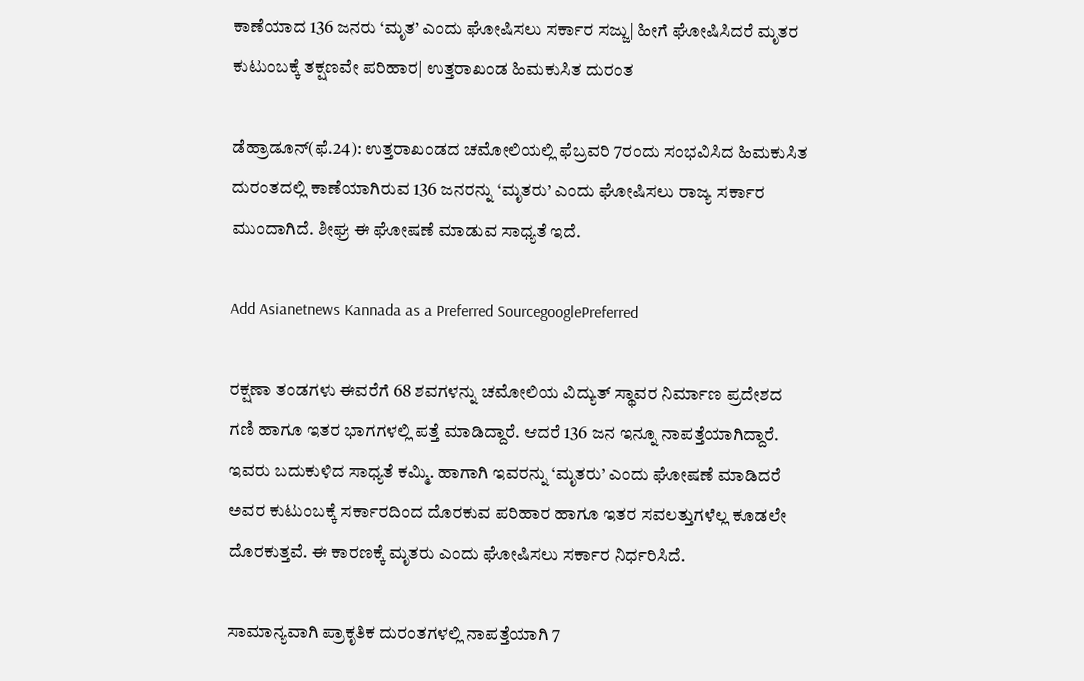ಕಾಣೆಯಾದ 136 ಜನರು ‘ಮೃತ’ ಎಂದು ಘೋಷಿಸಲು ಸರ್ಕಾರ ಸಜ್ಜು| ಹೀಗೆ ಘೋಷಿಸಿದರೆ ಮೃತರ ಕುಟುಂಬಕ್ಕೆ ತಕ್ಷಣವೇ ಪರಿಹಾರ| ಉತ್ತರಾಖಂಡ ಹಿಮಕುಸಿತ ದುರಂತ

ಡೆಹ್ರಾಡೂನ್‌(ಫೆ.24): ಉತ್ತರಾಖಂಡದ ಚಮೋಲಿಯಲ್ಲಿ ಫೆಬ್ರವರಿ 7ರಂದು ಸಂಭವಿಸಿದ ಹಿಮಕುಸಿತ ದುರಂತದಲ್ಲಿ ಕಾಣೆಯಾಗಿರುವ 136 ಜನರನ್ನು ‘ಮೃತರು’ ಎಂದು ಘೋಷಿಸಲು ರಾಜ್ಯ ಸರ್ಕಾರ ಮುಂದಾಗಿದೆ. ಶೀಘ್ರ ಈ ಘೋಷಣೆ ಮಾಡುವ ಸಾಧ್ಯತೆ ಇದೆ.

Add Asianetnews Kannada as a Preferred SourcegooglePreferred

ರಕ್ಷಣಾ ತಂಡಗಳು ಈವರೆಗೆ 68 ಶವಗಳನ್ನು ಚಮೋಲಿಯ ವಿದ್ಯುತ್‌ ಸ್ಥಾವರ ನಿರ್ಮಾಣ ಪ್ರದೇಶದ ಗಣಿ ಹಾಗೂ ಇತರ ಭಾಗಗಳಲ್ಲಿ ಪತ್ತೆ ಮಾಡಿದ್ದಾರೆ. ಆದರೆ 136 ಜನ ಇನ್ನೂ ನಾಪತ್ತೆಯಾಗಿದ್ದಾರೆ. ಇವರು ಬದುಕುಳಿದ ಸಾಧ್ಯತೆ ಕಮ್ಮಿ. ಹಾಗಾಗಿ ಇವರನ್ನು ‘ಮೃತರು’ ಎಂದು ಘೋಷಣೆ ಮಾಡಿದರೆ ಅವರ ಕುಟುಂಬಕ್ಕೆ ಸರ್ಕಾರದಿಂದ ದೊರಕುವ ಪರಿಹಾರ ಹಾಗೂ ಇತರ ಸವಲತ್ತುಗಳೆಲ್ಲ ಕೂಡಲೇ ದೊರಕುತ್ತವೆ. ಈ ಕಾರಣಕ್ಕೆ ಮೃತರು ಎಂದು ಘೋಷಿಸಲು ಸರ್ಕಾರ ನಿರ್ಧರಿಸಿದೆ.

ಸಾಮಾನ್ಯವಾಗಿ ಪ್ರಾಕೃತಿಕ ದುರಂತಗಳಲ್ಲಿ ನಾಪತ್ತೆಯಾಗಿ 7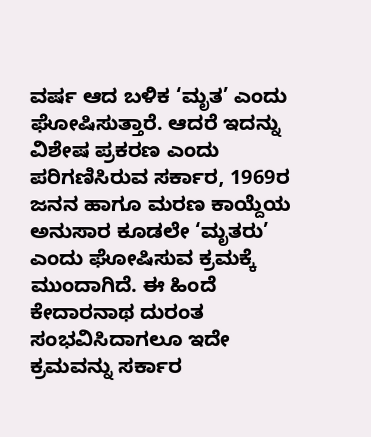ವರ್ಷ ಆದ ಬಳಿಕ ‘ಮೃತ’ ಎಂದು ಘೋಷಿಸುತ್ತಾರೆ. ಆದರೆ ಇದನ್ನು ವಿಶೇಷ ಪ್ರಕರಣ ಎಂದು ಪರಿಗಣಿಸಿರುವ ಸರ್ಕಾರ, 1969ರ ಜನನ ಹಾಗೂ ಮರಣ ಕಾಯ್ದೆಯ ಅನುಸಾರ ಕೂಡಲೇ ‘ಮೃತರು’ ಎಂದು ಘೋಷಿಸುವ ಕ್ರಮಕ್ಕೆ ಮುಂದಾಗಿದೆ. ಈ ಹಿಂದೆ ಕೇದಾರನಾಥ ದುರಂತ ಸಂಭವಿಸಿದಾಗಲೂ ಇದೇ ಕ್ರಮವನ್ನು ಸರ್ಕಾರ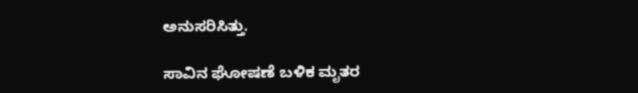ಅನುಸರಿಸಿತ್ತು.

ಸಾವಿನ ಘೋಷಣೆ ಬಳಿಕ ಮೃತರ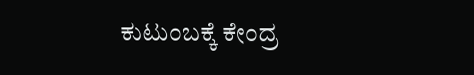ಕುಟುಂಬಕ್ಕೆ ಕೇಂದ್ರ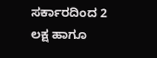ಸರ್ಕಾರದಿಂದ 2 ಲಕ್ಷ ಹಾಗೂ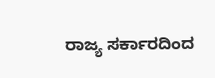ರಾಜ್ಯ ಸರ್ಕಾರದಿಂದ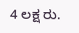4 ಲಕ್ಷ ರು.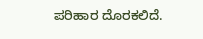ಪರಿಹಾರ ದೊರಕಲಿದೆ.